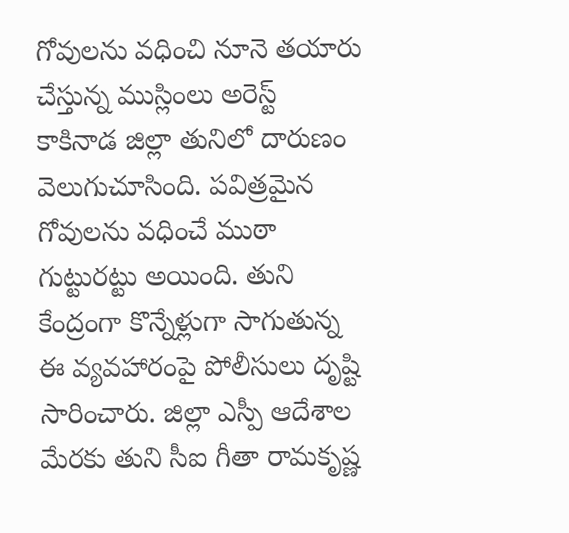గోవులను వధించి నూనె తయారు చేస్తున్న ముస్లింలు అరెస్ట్
కాకినాడ జిల్లా తునిలో దారుణం వెలుగుచూసింది. పవిత్రమైన గోవులను వధించే ముఠా గుట్టురట్టు అయింది. తుని కేంద్రంగా కొన్నేళ్లుగా సాగుతున్న ఈ వ్యవహారంపై పోలీసులు దృష్టి సారించారు. జిల్లా ఎస్పీ ఆదేశాల మేరకు తుని సీఐ గీతా రామకృష్ణ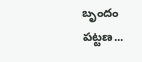బృందం పట్టణ...